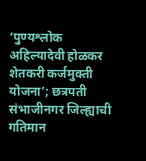‘पुण्यश्लोक अहिल्यादेवी होळकर शेतकरी कर्जमुक्ती योजना’; छत्रपती संभाजीनगर जिल्ह्याची गतिमान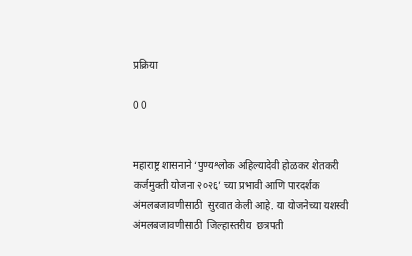प्रक्रिया

0 0


महाराष्ट्र शासनाने ‘पुण्यश्लोक अहिल्यादेवी होळकर शेतकरी कर्जमुक्ती योजना २०२६’ च्या प्रभावी आणि पारदर्शक अंमलबजावणीसाठी  सुरवात केली आहे. या योजनेच्या यशस्वी अंमलबजावणीसाठी  जिल्हास्तरीय  छत्रपती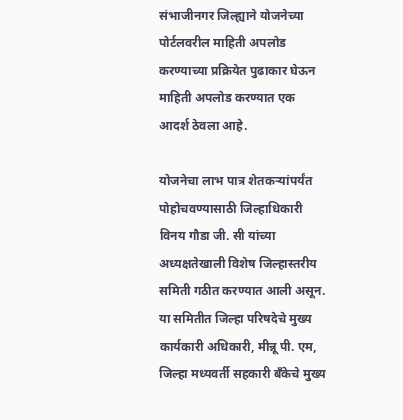संभाजीनगर जिल्ह्याने योजनेच्या पोर्टलवरील माहिती अपलोड करण्याच्या प्रक्रियेत पुढाकार घेऊन माहिती अपलोड करण्यात एक आदर्श ठेवला आहे.

योजनेचा लाभ पात्र शेतकऱ्यांपर्यंत पोहोचवण्यासाठी जिल्हाधिकारी विनय गौडा जी. सी यांच्या अध्यक्षतेखाली विशेष जिल्हास्तरीय समिती गठीत करण्यात आली असून. या समितीत जिल्हा परिषदेचे मुख्य कार्यकारी अधिकारी, मीन्नू पी. एम, जिल्हा मध्यवर्ती सहकारी बँकेचे मुख्य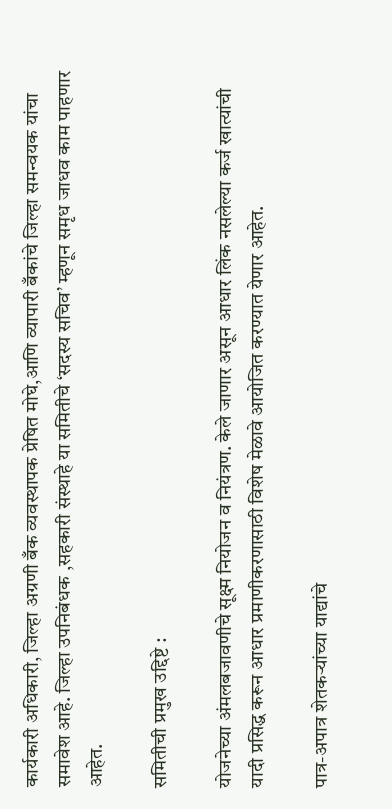कार्यकारी अधिकारी, जिल्हा अग्रणी बँक व्यवस्थापक प्रेषित मोघे,आणि व्यापारी बँकांचे जिल्हा समन्वयक यांचा समावेश आहे. जिल्हा उपनिबंधक ,सहकारी संस्थाहे या समितीचे ‘सदस्य सचिव’ म्हणून समृध जाधव काम पाहणार आहेत.

समितीची प्रमुख उद्दिष्टे :

योजनेच्या अंमलबजावणीचे सूक्ष्म नियोजन व नियंत्रण. केले जाणार असून आधार लिंक नसलेल्या कर्ज खात्यांची यादी प्रसिद्ध करून आधार प्रमाणीकरणासाठी विशेष मेळावे आयोजित करण्यात येणार आहेत.

पात्र-अपात्र शेतकऱ्यांच्या याद्यांचे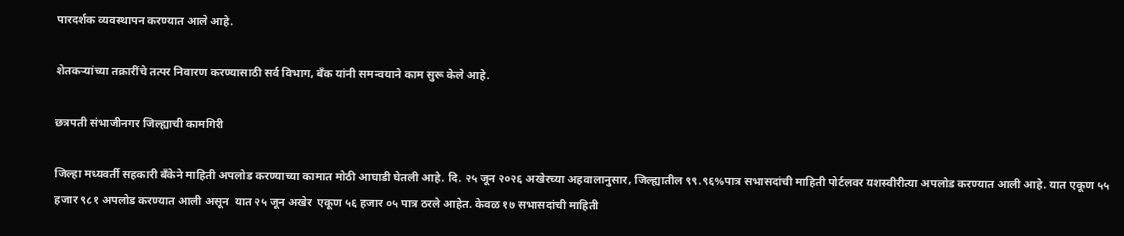पारदर्शक व्यवस्थापन करण्यात आले आहे.

शेतकऱ्यांच्या तक्रारींचे तत्पर निवारण करण्यासाठी सर्व विभाग, बँक यांनी समन्वयाने काम सुरू केले आहे.

छत्रपती संभाजीनगर जिल्ह्याची कामगिरी

जिल्हा मध्यवर्ती सहकारी बँकेने माहिती अपलोड करण्याच्या कामात मोठी आघाडी घेतली आहे. दि. २५ जून २०२६ अखेरच्या अहवालानुसार, जिल्ह्यातील ९९.९६%पात्र सभासदांची माहिती पोर्टलवर यशस्वीरीत्या अपलोड करण्यात आली आहे. यात एकूण ५५ हजार ९८१ अपलोड करण्यात आली असून  यात २५ जून अखेर  एकूण ५६ हजार ०५ पात्र ठरले आहेत. केवळ १७ सभासदांची माहिती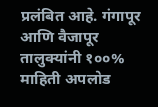प्रलंबित आहे. गंगापूर आणि वैजापूर तालुक्यांनी १००% माहिती अपलोड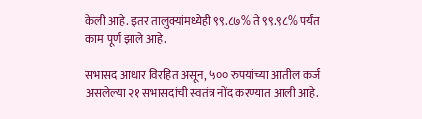केली आहे. इतर तालुक्यांमध्येही ९९.८७% ते ९९.९८% पर्यंत काम पूर्ण झाले आहे.

सभासद आधार विरहित असून, ५०० रुपयांच्या आतील कर्ज असलेल्या २१ सभासदांची स्वतंत्र नोंद करण्यात आली आहे.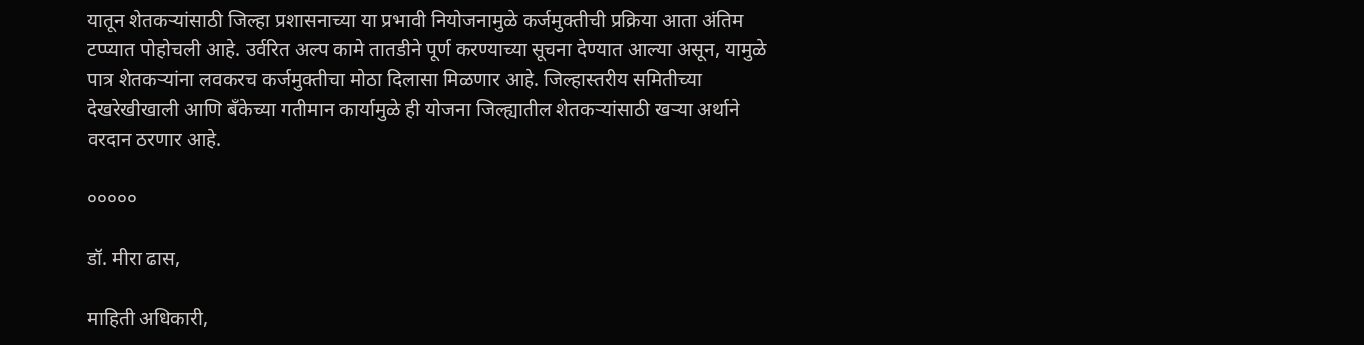यातून शेतकऱ्यांसाठी जिल्हा प्रशासनाच्या या प्रभावी नियोजनामुळे कर्जमुक्तीची प्रक्रिया आता अंतिम टप्प्यात पोहोचली आहे. उर्वरित अल्प कामे तातडीने पूर्ण करण्याच्या सूचना देण्यात आल्या असून, यामुळे पात्र शेतकऱ्यांना लवकरच कर्जमुक्तीचा मोठा दिलासा मिळणार आहे. जिल्हास्तरीय समितीच्या देखरेखीखाली आणि बँकेच्या गतीमान कार्यामुळे ही योजना जिल्ह्यातील शेतकऱ्यांसाठी खऱ्या अर्थाने वरदान ठरणार आहे.

०००००

डॉ. मीरा ढास,

माहिती अधिकारी,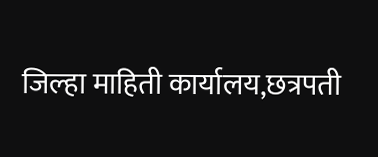जिल्हा माहिती कार्यालय,छत्रपती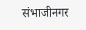संभाजीनगर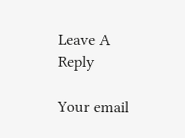Leave A Reply

Your email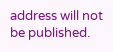address will not be published.